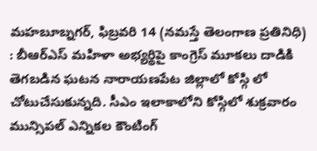మహబూబ్నగర్, ఫిబ్రవరి 14 (నమస్తే తెలంగాణ ప్రతినిధి) : బీఆర్ఎస్ మహిళా అభ్యర్థిపై కాంగ్రెస్ మూకలు దాడికి తెగబడిన ఘటన నారాయణపేట జిల్లాలో కోస్గి లో చోటుచేసుకున్నది. సీఎం ఇలాకాలోని కోస్గిలో శుక్రవారం మున్సిపల్ ఎన్నికల కౌంటింగ్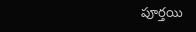పూర్తయి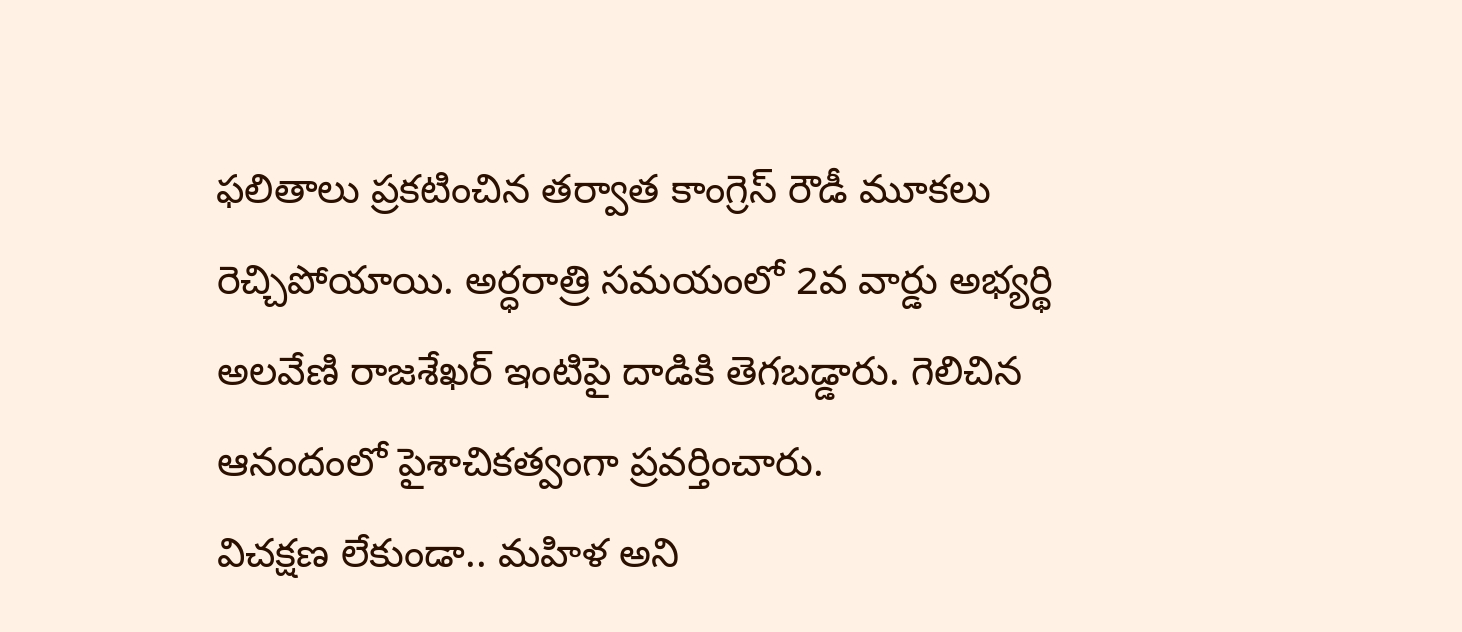ఫలితాలు ప్రకటించిన తర్వాత కాంగ్రెస్ రౌడీ మూకలు రెచ్చిపోయాయి. అర్ధరాత్రి సమయంలో 2వ వార్డు అభ్యర్థి అలవేణి రాజశేఖర్ ఇంటిపై దాడికి తెగబడ్డారు. గెలిచిన ఆనందంలో పైశాచికత్వంగా ప్రవర్తించారు.
విచక్షణ లేకుండా.. మహిళ అని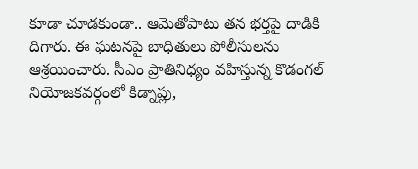కూడా చూడకుండా.. ఆమెతోపాటు తన భర్తపై దాడికి దిగారు. ఈ ఘటనపై బాధితులు పోలీసులను ఆశ్రయించారు. సీఎం ప్రాతినిధ్యం వహిస్తున్న కొడంగల్ నియోజకవర్గంలో కిడ్నాప్లు,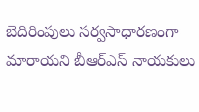బెదిరింపులు సర్వసాధారణంగా మారాయని బీఆర్ఎస్ నాయకులు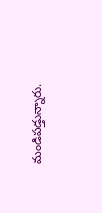మండిపడ్తున్నారు.